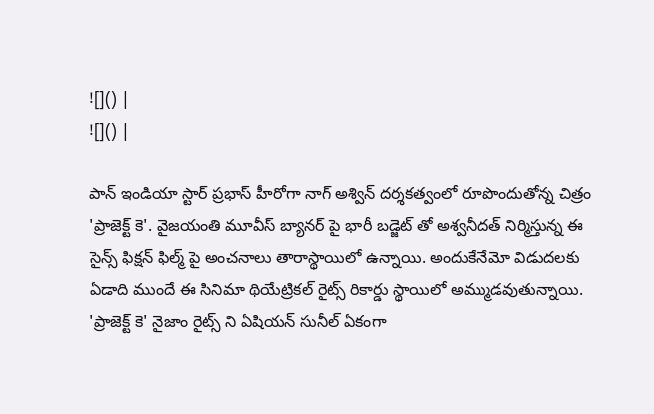![]() |
![]() |

పాన్ ఇండియా స్టార్ ప్రభాస్ హీరోగా నాగ్ అశ్విన్ దర్శకత్వంలో రూపొందుతోన్న చిత్రం 'ప్రాజెక్ట్ కె'. వైజయంతి మూవీస్ బ్యానర్ పై భారీ బడ్జెట్ తో అశ్వనీదత్ నిర్మిస్తున్న ఈ సైన్స్ ఫిక్షన్ ఫిల్మ్ పై అంచనాలు తారాస్థాయిలో ఉన్నాయి. అందుకేనేమో విడుదలకు ఏడాది ముందే ఈ సినిమా థియేట్రికల్ రైట్స్ రికార్డు స్థాయిలో అమ్ముడవుతున్నాయి.
'ప్రాజెక్ట్ కె' నైజాం రైట్స్ ని ఏషియన్ సునీల్ ఏకంగా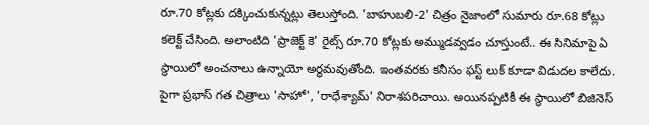రూ.70 కోట్లకు దక్కించుకున్నట్లు తెలుస్తోంది. 'బాహుబలి-2' చిత్రం నైజాంలో సుమారు రూ.68 కోట్లు కలెక్ట్ చేసింది. అలాంటిది 'ప్రాజెక్ట్ కె' రైట్స్ రూ.70 కోట్లకు అమ్ముడవ్వడం చూస్తుంటే.. ఈ సినిమాపై ఏ స్థాయిలో అంచనాలు ఉన్నాయో అర్థమవుతోంది. ఇంతవరకు కనీసం ఫస్ట్ లుక్ కూడా విడుదల కాలేదు. పైగా ప్రభాస్ గత చిత్రాలు 'సాహో', 'రాధేశ్యామ్' నిరాశపరిచాయి. అయినప్పటికీ ఈ స్థాయిలో బిజినెస్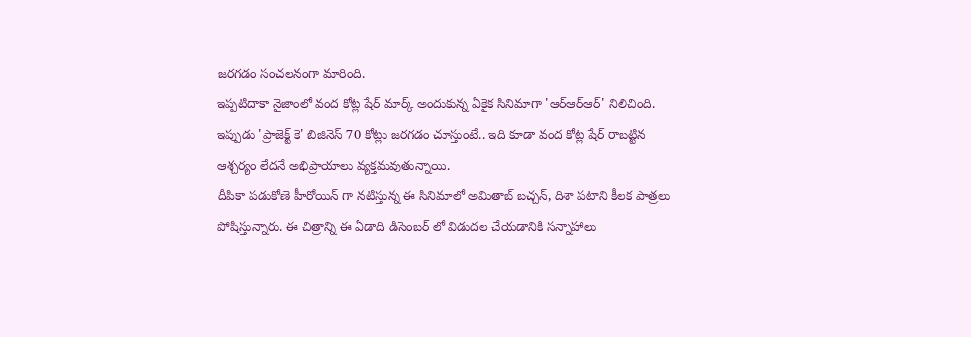జరగడం సంచలనంగా మారింది.
ఇప్పటిదాకా నైజాంలో వంద కోట్ల షేర్ మార్క్ అందుకున్న ఏకైక సినిమాగా 'ఆర్ఆర్ఆర్' నిలిచింది. ఇప్పుడు 'ప్రాజెక్ట్ కె' బిజినెస్ 70 కోట్లు జరగడం చూస్తుంటే.. ఇది కూడా వంద కోట్ల షేర్ రాబట్టిన ఆశ్చర్యం లేదనే అభిప్రాయాలు వ్యక్తమవుతున్నాయి.
దీపికా పడుకోణె హీరోయిన్ గా నటిస్తున్న ఈ సినిమాలో అమితాబ్ బచ్చన్, దిశా పటాని కీలక పాత్రలు పోషిస్తున్నారు. ఈ చిత్రాన్ని ఈ ఏడాది డిసెంబర్ లో విడుదల చేయడానికి సన్నాహాలు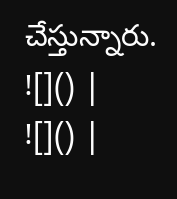చేస్తున్నారు.
![]() |
![]() |